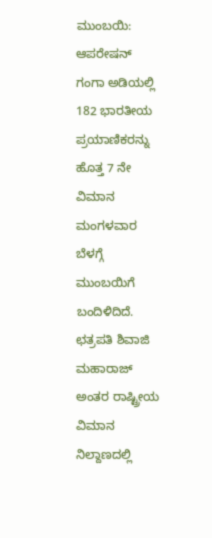ಮುಂಬಯಿ: ಆಪರೇಷನ್ ಗಂಗಾ ಅಡಿಯಲ್ಲಿ 182 ಭಾರತೀಯ ಪ್ರಯಾಣಿಕರನ್ನು ಹೊತ್ತ 7 ನೇ ವಿಮಾನ ಮಂಗಳವಾರ ಬೆಳಗ್ಗೆ ಮುಂಬಯಿಗೆ ಬಂದಿಳಿದಿದೆ. ಛತ್ರಪತಿ ಶಿವಾಜಿ ಮಹಾರಾಜ್ ಅಂತರ ರಾಷ್ಟ್ರೀಯ ವಿಮಾನ ನಿಲ್ದಾಣದಲ್ಲಿ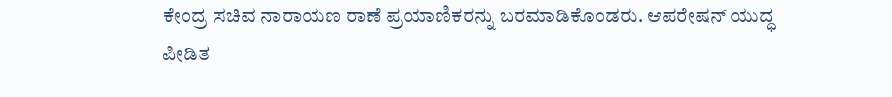ಕೇಂದ್ರ ಸಚಿವ ನಾರಾಯಣ ರಾಣೆ ಪ್ರಯಾಣಿಕರನ್ನು ಬರಮಾಡಿಕೊಂಡರು. ಆಪರೇಷನ್ ಯುದ್ಧ ಪೀಡಿತ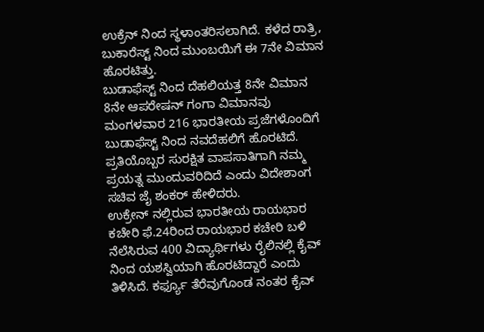ಉಕ್ರೆನ್ ನಿಂದ ಸ್ಥಳಾಂತರಿಸಲಾಗಿದೆ. ಕಳೆದ ರಾತ್ರಿ, ಬುಕಾರೆಸ್ಟ್ ನಿಂದ ಮುಂಬಯಿಗೆ ಈ 7ನೇ ವಿಮಾನ ಹೊರಟಿತ್ತು.
ಬುಡಾಫೆಸ್ಟ್ ನಿಂದ ದೆಹಲಿಯತ್ತ 8ನೇ ವಿಮಾನ
8ನೇ ಆಪರೇಷನ್ ಗಂಗಾ ವಿಮಾನವು ಮಂಗಳವಾರ 216 ಭಾರತೀಯ ಪ್ರಜೆಗಳೊಂದಿಗೆ ಬುಡಾಫೆಸ್ಟ್ ನಿಂದ ನವದೆಹಲಿಗೆ ಹೊರಟಿದೆ. ಪ್ರತಿಯೊಬ್ಬರ ಸುರಕ್ಷಿತ ವಾಪಸಾತಿಗಾಗಿ ನಮ್ಮ ಪ್ರಯತ್ನ ಮುಂದುವರಿದಿದೆ ಎಂದು ವಿದೇಶಾಂಗ ಸಚಿವ ಜೈ ಶಂಕರ್ ಹೇಳಿದರು.
ಉಕ್ರೇನ್ ನಲ್ಲಿರುವ ಭಾರತೀಯ ರಾಯಭಾರ ಕಚೇರಿ ಫೆ.24ರಿಂದ ರಾಯಭಾರ ಕಚೇರಿ ಬಳಿ ನೆಲೆಸಿರುವ 400 ವಿದ್ಯಾರ್ಥಿಗಳು ರೈಲಿನಲ್ಲಿ ಕೈವ್ ನಿಂದ ಯಶಸ್ವಿಯಾಗಿ ಹೊರಟಿದ್ದಾರೆ ಎಂದು ತಿಳಿಸಿದೆ. ಕರ್ಫ್ಯೂ ತೆರೆವುಗೊಂಡ ನಂತರ ಕೈವ್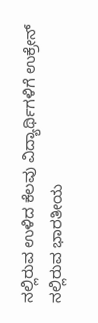ನಲ್ಲಿರುವ ಉಳಿದ ಕೆಲವು ವಿದ್ಯಾರ್ಥಿಗಳಿಗೆ ಉಕ್ರೇನ್ ನಲ್ಲಿರುವ ಭಾರತೀಯ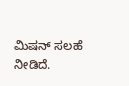ಮಿಷನ್ ಸಲಹೆ ನೀಡಿದೆ.